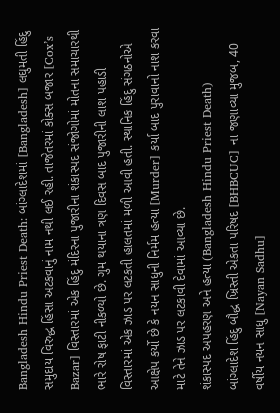Bangladesh Hindu Priest Death: બાંગ્લાદેશમાં [Bangladesh] લઘુમતી હિંદુ સમુદાય વિરુદ્ધ હિંસા અટકવાનું નામ નથી લઈ રહી. તાજેતરમાં કોક્સ બજાર [Cox’s Bazar] વિસ્તારમાં એક હિંદુ મંદિરના પુજારીના શંકાસ્પદ સંજોગોમાં મોતના સમાચારથી ભારે રોષ ફાટી નીકળ્યો છે. ગુમ થયાના ત્રણ દિવસ બાદ પુજારીની લાશ પહાડી વિસ્તારમાં એક ઝાડ પર લટકતી હાલતમાં મળી આવી હતી. સ્થાનિક હિંદુ સંગઠનોએ આક્ષેપ કર્યો છે કે નયન સાધુની નિર્મમ હત્યા [Murder] કર્યા બાદ પુરાવાનો નાશ કરવા માટે તેને ઝાડ પર લટકાવી દેવામાં આવ્યા છે.
શંકાસ્પદ અપહરણ અને હત્યા (Bangladesh Hindu Priest Death)
બાંગ્લાદેશ હિંદુ બૌદ્ધ ખ્રિસ્તી એકતા પરિષદ [BHBCUC] ના જણાવ્યા મુજબ, 40 વર્ષીય નયન સાધુ [Nayan Sadhu]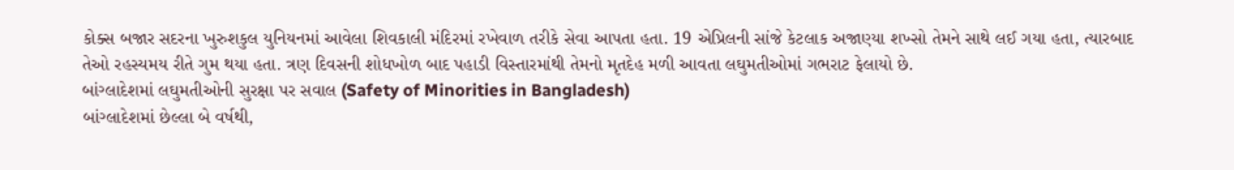કોક્સ બજાર સદરના ખુરુશકુલ યુનિયનમાં આવેલા શિવકાલી મંદિરમાં રખેવાળ તરીકે સેવા આપતા હતા. 19 એપ્રિલની સાંજે કેટલાક અજાણ્યા શખ્સો તેમને સાથે લઈ ગયા હતા, ત્યારબાદ તેઓ રહસ્યમય રીતે ગુમ થયા હતા. ત્રણ દિવસની શોધખોળ બાદ પહાડી વિસ્તારમાંથી તેમનો મૃતદેહ મળી આવતા લઘુમતીઓમાં ગભરાટ ફેલાયો છે.
બાંગ્લાદેશમાં લઘુમતીઓની સુરક્ષા પર સવાલ (Safety of Minorities in Bangladesh)
બાંગ્લાદેશમાં છેલ્લા બે વર્ષથી,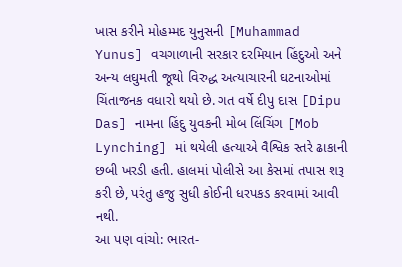ખાસ કરીને મોહમ્મદ યુનુસની [Muhammad Yunus] વચગાળાની સરકાર દરમિયાન હિંદુઓ અને અન્ય લઘુમતી જૂથો વિરુદ્ધ અત્યાચારની ઘટનાઓમાં ચિંતાજનક વધારો થયો છે. ગત વર્ષે દીપુ દાસ [Dipu Das] નામના હિંદુ યુવકની મોબ લિંચિંગ [Mob Lynching] માં થયેલી હત્યાએ વૈશ્વિક સ્તરે ઢાકાની છબી ખરડી હતી. હાલમાં પોલીસે આ કેસમાં તપાસ શરૂ કરી છે, પરંતુ હજુ સુધી કોઈની ધરપકડ કરવામાં આવી નથી.
આ પણ વાંચો: ભારત-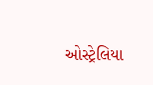ઓસ્ટ્રેલિયા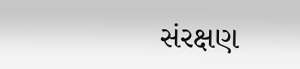સંરક્ષણ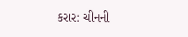કરાર: ચીનની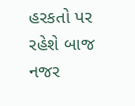હરકતો પર રહેશે બાજ નજર